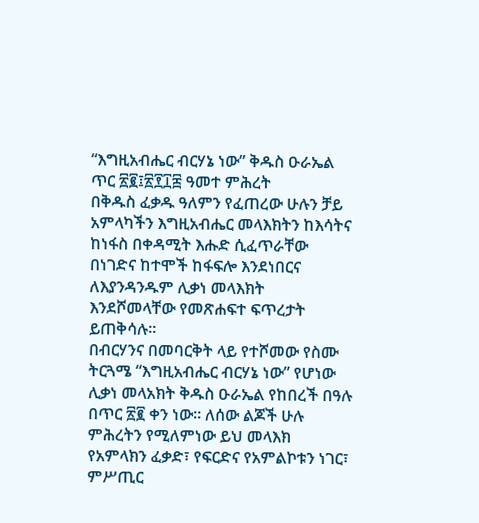“እግዚአብሔር ብርሃኔ ነው” ቅዱስ ዑራኤል
ጥር ፳፪፤፳፻፲፰ ዓመተ ምሕረት
በቅዱስ ፈቃዱ ዓለምን የፈጠረው ሁሉን ቻይ አምላካችን እግዚአብሔር መላእክትን ከእሳትና ከነፋስ በቀዳሚት እሑድ ሲፈጥራቸው በነገድና ከተሞች ከፋፍሎ እንደነበርና ለእያንዳንዱም ሊቃነ መላእክት እንደሾመላቸው የመጽሐፍተ ፍጥረታት ይጠቅሳሉ፡፡
በብርሃንና በመባርቅት ላይ የተሾመው የስሙ ትርጓሜ “እግዚአብሔር ብርሃኔ ነው” የሆነው ሊቃነ መላአክት ቅዱስ ዑራኤል የከበረች በዓሉ በጥር ፳፪ ቀን ነው፡፡ ለሰው ልጆች ሁሉ ምሕረትን የሚለምነው ይህ መላእክ የአምላክን ፈቃድ፣ የፍርድና የአምልኮቱን ነገር፣ ምሥጢር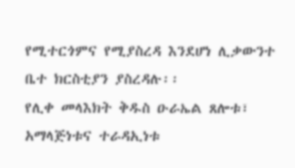የሚተርጎምና የሚያስረዳ እንደሆነ ሊቃውንተ ቤተ ክርስቲያን ያስረዳሉ፡፡
የሊቀ መላእክት ቅዱስ ዑራኤል ጸሎቱ፣ አማላጅነቱና ተራዳኢነቱ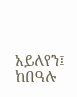አይለየን፤ ከበዓሉ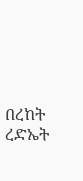በረከት ረድኤት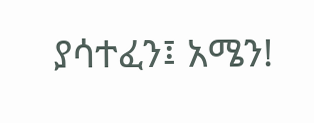ያሳተፈን፤ አሜን!